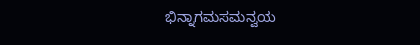ಭಿನ್ನಾಗಮಸಮನ್ವಯ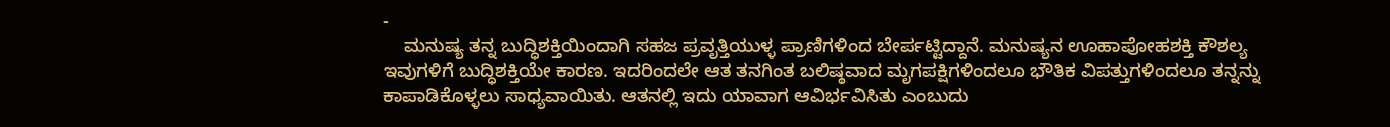-
    ಮನುಷ್ಯ ತನ್ನ ಬುದ್ಧಿಶಕ್ತಿಯಿಂದಾಗಿ ಸಹಜ ಪ್ರವೃತ್ತಿಯುಳ್ಳ ಪ್ರಾಣಿಗಳಿಂದ ಬೇರ್ಪಟ್ಟಿದ್ದಾನೆ. ಮನುಷ್ಯನ ಊಹಾಪೋಹಶಕ್ತಿ ಕೌಶಲ್ಯ ಇವುಗಳಿಗೆ ಬುದ್ಧಿಶಕ್ತಿಯೇ ಕಾರಣ. ಇದರಿಂದಲೇ ಆತ ತನಗಿಂತ ಬಲಿಷ್ಠವಾದ ಮೃಗಪಕ್ಷಿಗಳಿಂದಲೂ ಭೌತಿಕ ವಿಪತ್ತುಗಳಿಂದಲೂ ತನ್ನನ್ನು ಕಾಪಾಡಿಕೊಳ್ಳಲು ಸಾಧ್ಯವಾಯಿತು. ಆತನಲ್ಲಿ ಇದು ಯಾವಾಗ ಆವಿರ್ಭವಿಸಿತು ಎಂಬುದು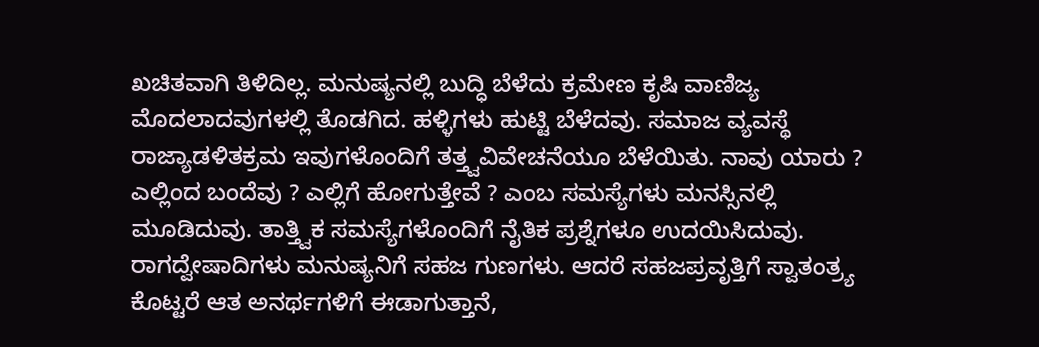ಖಚಿತವಾಗಿ ತಿಳಿದಿಲ್ಲ. ಮನುಷ್ಯನಲ್ಲಿ ಬುದ್ಧಿ ಬೆಳೆದು ಕ್ರಮೇಣ ಕೃಷಿ ವಾಣಿಜ್ಯ ಮೊದಲಾದವುಗಳಲ್ಲಿ ತೊಡಗಿದ. ಹಳ್ಳಿಗಳು ಹುಟ್ಟಿ ಬೆಳೆದವು. ಸಮಾಜ ವ್ಯವಸ್ಥೆ ರಾಜ್ಯಾಡಳಿತಕ್ರಮ ಇವುಗಳೊಂದಿಗೆ ತತ್ತ್ವವಿವೇಚನೆಯೂ ಬೆಳೆಯಿತು. ನಾವು ಯಾರು ? ಎಲ್ಲಿಂದ ಬಂದೆವು ? ಎಲ್ಲಿಗೆ ಹೋಗುತ್ತೇವೆ ? ಎಂಬ ಸಮಸ್ಯೆಗಳು ಮನಸ್ಸಿನಲ್ಲಿ ಮೂಡಿದುವು. ತಾತ್ತ್ವಿಕ ಸಮಸ್ಯೆಗಳೊಂದಿಗೆ ನೈತಿಕ ಪ್ರಶ್ನೆಗಳೂ ಉದಯಿಸಿದುವು. ರಾಗದ್ವೇಷಾದಿಗಳು ಮನುಷ್ಯನಿಗೆ ಸಹಜ ಗುಣಗಳು. ಆದರೆ ಸಹಜಪ್ರವೃತ್ತಿಗೆ ಸ್ವಾತಂತ್ರ್ಯ ಕೊಟ್ಟರೆ ಆತ ಅನರ್ಥಗಳಿಗೆ ಈಡಾಗುತ್ತಾನೆ,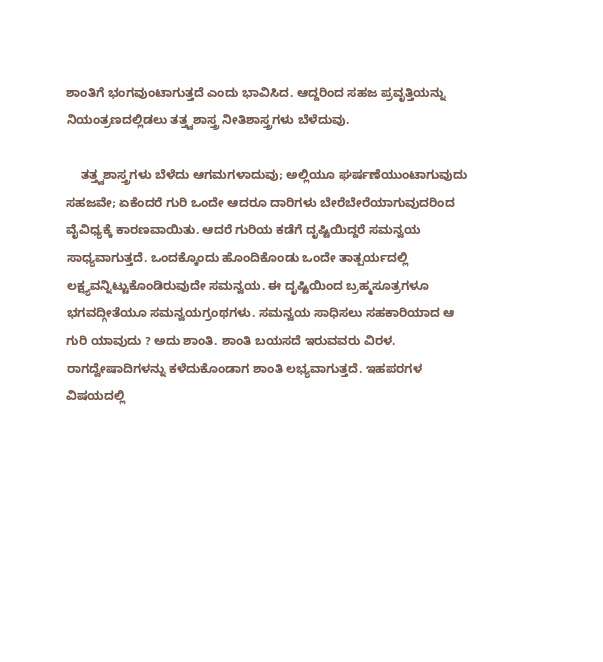ಶಾಂತಿಗೆ ಭಂಗವುಂಟಾಗುತ್ತದೆ ಎಂದು ಭಾವಿಸಿದ. ಆದ್ದರಿಂದ ಸಹಜ ಪ್ರವೃತ್ತಿಯನ್ನು ನಿಯಂತ್ರಣದಲ್ಲಿಡಲು ತತ್ತ್ವಶಾಸ್ತ್ರ ನೀತಿಶಾಸ್ತ್ರಗಳು ಬೆಳೆದುವು.

    ತತ್ತ್ವಶಾಸ್ತ್ರಗಳು ಬೆಳೆದು ಆಗಮಗಳಾದುವು; ಅಲ್ಲಿಯೂ ಘರ್ಷಣೆಯುಂಟಾಗುವುದು ಸಹಜವೇ; ಏಕೆಂದರೆ ಗುರಿ ಒಂದೇ ಆದರೂ ದಾರಿಗಳು ಬೇರೆಬೇರೆಯಾಗುವುದರಿಂದ ವೈವಿಧ್ಯಕ್ಕೆ ಕಾರಣವಾಯಿತು. ಆದರೆ ಗುರಿಯ ಕಡೆಗೆ ದೃಷ್ಟಿಯಿದ್ದರೆ ಸಮನ್ವಯ ಸಾಧ್ಯವಾಗುತ್ತದೆ. ಒಂದಕ್ಕೊಂದು ಹೊಂದಿಕೊಂಡು ಒಂದೇ ತಾತ್ಪರ್ಯದಲ್ಲಿ ಲಕ್ಷ್ಯವನ್ನಿಟ್ಟುಕೊಂಡಿರುವುದೇ ಸಮನ್ವಯ. ಈ ದೃಷ್ಟಿಯಿಂದ ಬ್ರಹ್ಮಸೂತ್ರಗಳೂ ಭಗವದ್ಗೀತೆಯೂ ಸಮನ್ವಯಗ್ರಂಥಗಳು. ಸಮನ್ವಯ ಸಾಧಿಸಲು ಸಹಕಾರಿಯಾದ ಆ ಗುರಿ ಯಾವುದು ? ಅದು ಶಾಂತಿ. ಶಾಂತಿ ಬಯಸದೆ ಇರುವವರು ವಿರಳ. ರಾಗದ್ವೇಷಾದಿಗಳನ್ನು ಕಳೆದುಕೊಂಡಾಗ ಶಾಂತಿ ಲಭ್ಯವಾಗುತ್ತದೆ. ಇಹಪರಗಳ ವಿಷಯದಲ್ಲಿ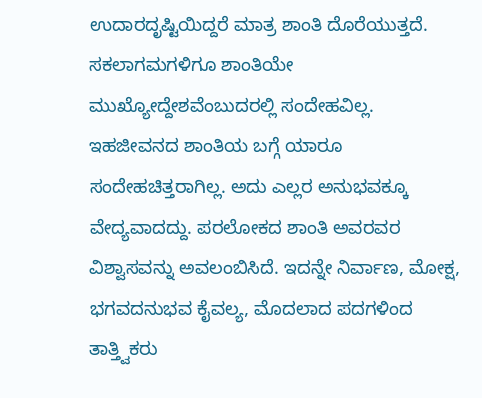ಉದಾರದೃಷ್ಟಿಯಿದ್ದರೆ ಮಾತ್ರ ಶಾಂತಿ ದೊರೆಯುತ್ತದೆ. ಸಕಲಾಗಮಗಳಿಗೂ ಶಾಂತಿಯೇ ಮುಖ್ಯೋದ್ದೇಶವೆಂಬುದರಲ್ಲಿ ಸಂದೇಹವಿಲ್ಲ. ಇಹಜೀವನದ ಶಾಂತಿಯ ಬಗ್ಗೆ ಯಾರೂ ಸಂದೇಹಚಿತ್ತರಾಗಿಲ್ಲ. ಅದು ಎಲ್ಲರ ಅನುಭವಕ್ಕೂ ವೇದ್ಯವಾದದ್ದು. ಪರಲೋಕದ ಶಾಂತಿ ಅವರವರ ವಿಶ್ವಾಸವನ್ನು ಅವಲಂಬಿಸಿದೆ. ಇದನ್ನೇ ನಿರ್ವಾಣ, ಮೋಕ್ಷ, ಭಗವದನುಭವ ಕೈವಲ್ಯ, ಮೊದಲಾದ ಪದಗಳಿಂದ ತಾತ್ತ್ವಿಕರು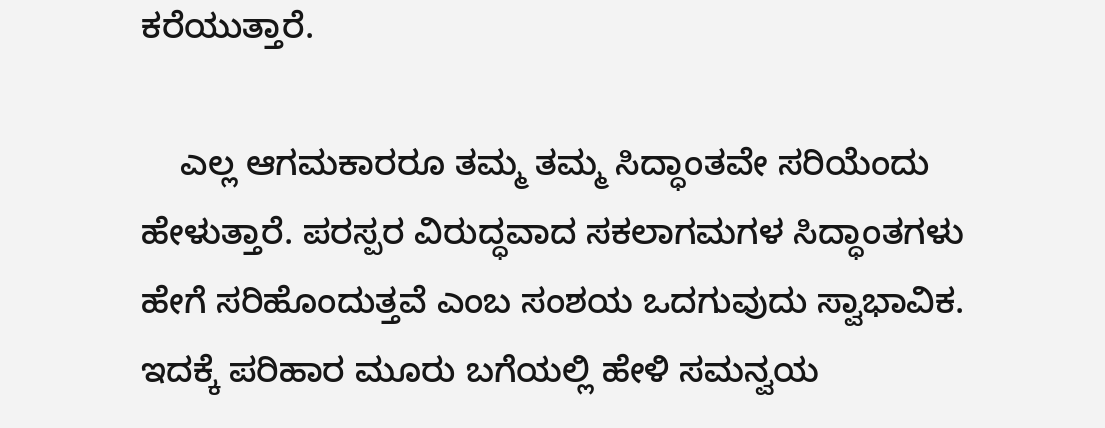ಕರೆಯುತ್ತಾರೆ.

    ಎಲ್ಲ ಆಗಮಕಾರರೂ ತಮ್ಮ ತಮ್ಮ ಸಿದ್ಧಾಂತವೇ ಸರಿಯೆಂದು ಹೇಳುತ್ತಾರೆ. ಪರಸ್ಪರ ವಿರುದ್ಧವಾದ ಸಕಲಾಗಮಗಳ ಸಿದ್ಧಾಂತಗಳು ಹೇಗೆ ಸರಿಹೊಂದುತ್ತವೆ ಎಂಬ ಸಂಶಯ ಒದಗುವುದು ಸ್ವಾಭಾವಿಕ. ಇದಕ್ಕೆ ಪರಿಹಾರ ಮೂರು ಬಗೆಯಲ್ಲಿ ಹೇಳಿ ಸಮನ್ವಯ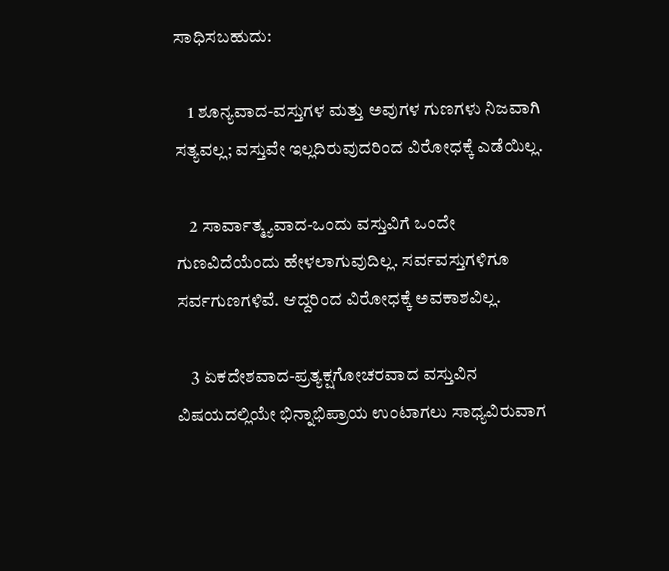ಸಾಧಿಸಬಹುದು:

    1 ಶೂನ್ಯವಾದ-ವಸ್ತುಗಳ ಮತ್ತು ಅವುಗಳ ಗುಣಗಳು ನಿಜವಾಗಿ ಸತ್ಯವಲ್ಲ; ವಸ್ತುವೇ ಇಲ್ಲದಿರುವುದರಿಂದ ವಿರೋಧಕ್ಕೆ ಎಡೆಯಿಲ್ಲ.

    2 ಸಾರ್ವಾತ್ಮ್ಯವಾದ-ಒಂದು ವಸ್ತುವಿಗೆ ಒಂದೇ ಗುಣವಿದೆಯೆಂದು ಹೇಳಲಾಗುವುದಿಲ್ಲ. ಸರ್ವವಸ್ತುಗಳಿಗೂ ಸರ್ವಗುಣಗಳಿವೆ. ಆದ್ದರಿಂದ ವಿರೋಧಕ್ಕೆ ಅವಕಾಶವಿಲ್ಲ.

    3 ಏಕದೇಶವಾದ-ಪ್ರತ್ಯಕ್ಷಗೋಚರವಾದ ವಸ್ತುವಿನ ವಿಷಯದಲ್ಲಿಯೇ ಭಿನ್ನಾಭಿಪ್ರಾಯ ಉಂಟಾಗಲು ಸಾಧ್ಯವಿರುವಾಗ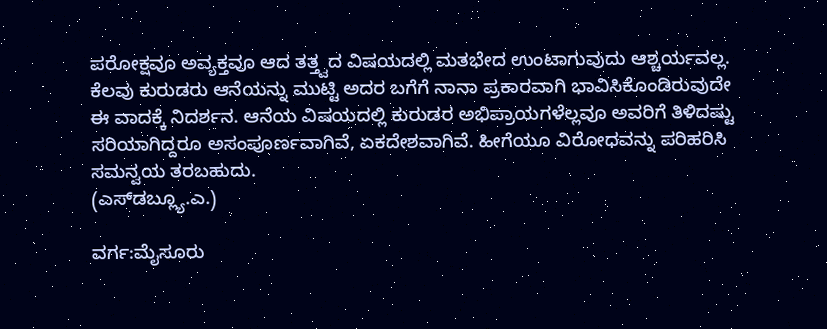ಪರೋಕ್ಷವೂ ಅವ್ಯಕ್ತವೂ ಆದ ತತ್ತ್ವದ ವಿಷಯದಲ್ಲಿ ಮತಭೇದ ಉಂಟಾಗುವುದು ಆಶ್ಚರ್ಯವಲ್ಲ. ಕೆಲವು ಕುರುಡರು ಆನೆಯನ್ನು ಮುಟ್ಟಿ ಅದರ ಬಗೆಗೆ ನಾನಾ ಪ್ರಕಾರವಾಗಿ ಭಾವಿಸಿಕೊಂಡಿರುವುದೇ ಈ ವಾದಕ್ಕೆ ನಿದರ್ಶನ. ಆನೆಯ ವಿಷಯದಲ್ಲಿ ಕುರುಡರ ಅಭಿಪ್ರಾಯಗಳೆಲ್ಲವೂ ಅವರಿಗೆ ತಿಳಿದಷ್ಟು ಸರಿಯಾಗಿದ್ದರೂ ಅಸಂಪೂರ್ಣವಾಗಿವೆ, ಏಕದೇಶವಾಗಿವೆ. ಹೀಗೆಯೂ ವಿರೋಧವನ್ನು ಪರಿಹರಿಸಿ ಸಮನ್ವಯ ತರಬಹುದು.
(ಎಸ್‍ಡಬ್ಲ್ಯೂ.ಎ.)

ವರ್ಗ:ಮೈಸೂರು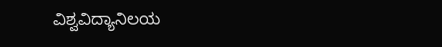ವಿಶ್ವವಿದ್ಯಾನಿಲಯ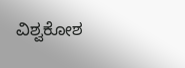ವಿಶ್ವಕೋಶ